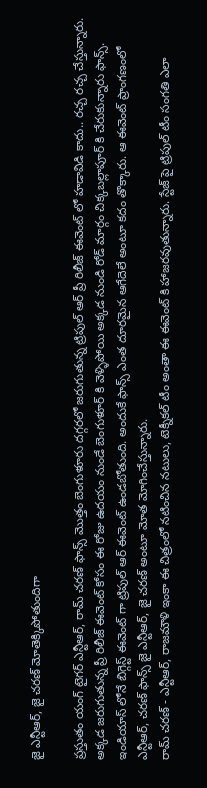జై ఎన్టీఆర్, జై చరణ్ మోతెక్కిపోతుందిగా

ప్రస్తుతం యంగ్ టైగర్ ఎన్టీఆర్, రామ్ చరణ్ ఫాన్స్ మొత్తం బెంగుళూరు దగ్గరలో జరుగుతున్న ట్రిపుల్ ఆర్ ప్రీ రిలీజ్ ఈవెంట్ లో హడావిడి కాదు.. రచ్చ రచ్చ చేస్తున్నారు. అక్కడ జరుగుతున్న ప్రీ రిలీజ్ ఈవెంట్ కోసం ఈ రోజు ఉదయం నుండే బెంగుళూర్ కి వెళ్ళిపోయి అక్కడ నుండి రోడ్ మార్గం చిక్కబల్లాపూర్ కి చేరుకున్నారు ఫాన్స్. ఇండియాస్ లోనే బిగ్గెస్ట్ ఈవెంట్ గా ట్రిపుల్ ఆర్ ఈవెంట్ ఉండబోతుంది. అందుకే ఫాన్స్ ఎంత దూరమైన ఆగేదెలే అంటూ కదం తొక్కారు. ఆ ఈవెంట్ ప్రాంగణంలో ఎన్టీఆర్, చరణ్ ఫాన్స్ జై ఎన్టీఆర్, జై చరణ్ అంటూ మోత మోగించేస్తున్నారు.
రామ్ చరణ్ - ఎన్టీఆర్, రాజమౌళి ఇంకా ఈ చిత్రంలో నటించిన నటులు, టెక్నీకల్ టీం అంతా ఈ ఈవెంట్ కి హాజరవుతున్నారు. స్టేజ్ పై ట్రిపుల్ టీం సంగతి ఎలా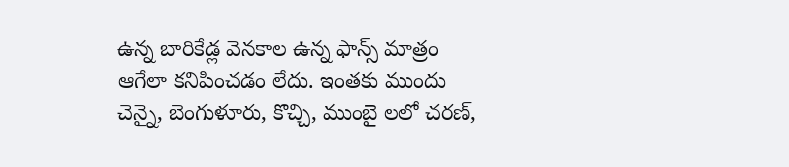ఉన్న బారికేడ్ల వెనకాల ఉన్న ఫాన్స్ మాత్రం ఆగేలా కనిపించడం లేదు. ఇంతకు ముందు చెన్నై, బెంగుళూరు, కొచ్చి, ముంబై లలో చరణ్,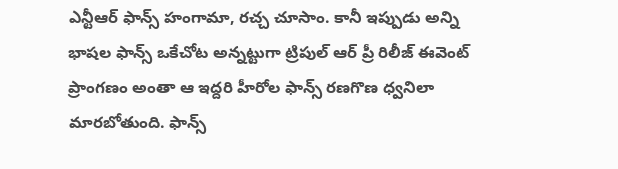ఎన్టీఆర్ ఫాన్స్ హంగామా, రచ్చ చూసాం. కానీ ఇప్పుడు అన్ని భాషల ఫాన్స్ ఒకేచోట అన్నట్టుగా ట్రిపుల్ ఆర్ ప్రీ రిలీజ్ ఈవెంట్ ప్రాంగణం అంతా ఆ ఇద్దరి హీరోల ఫాన్స్ రణగొణ ధ్వనిలా మారబోతుంది. ఫాన్స్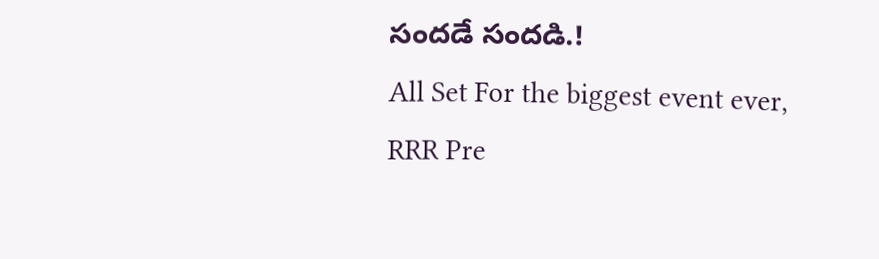సందడే సందడి.!
All Set For the biggest event ever, RRR Pre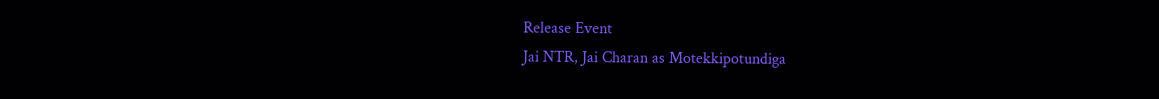Release Event
Jai NTR, Jai Charan as Motekkipotundiga